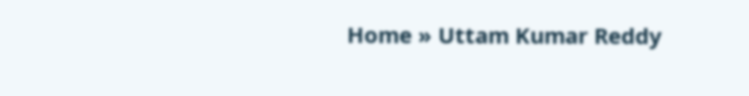Home » Uttam Kumar Reddy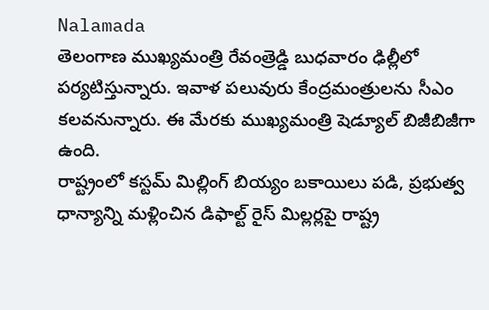Nalamada
తెలంగాణ ముఖ్యమంత్రి రేవంత్రెడ్డి బుధవారం ఢిల్లీలో పర్యటిస్తున్నారు. ఇవాళ పలువురు కేంద్రమంత్రులను సీఎం కలవనున్నారు. ఈ మేరకు ముఖ్యమంత్రి షెడ్యూల్ బిజీబిజీగా ఉంది.
రాష్ట్రంలో కస్టమ్ మిల్లింగ్ బియ్యం బకాయిలు పడి, ప్రభుత్వ ధాన్యాన్ని మళ్లించిన డిఫాల్ట్ రైస్ మిల్లర్లపై రాష్ట్ర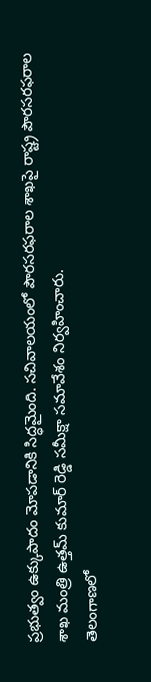ప్రభుత్వం ఉక్కుపాదం మోపడానికి సిద్ధమైంది. సచివాలయంలో పౌరసరఫరాల శాఖపై రాష్ట్ర పౌరసరఫరాల శాఖ మంత్రి ఉత్తమ్ కుమార్ రెడ్డి సమీక్షా సమావేశం నిర్వహించారు.
తెలంగాణలో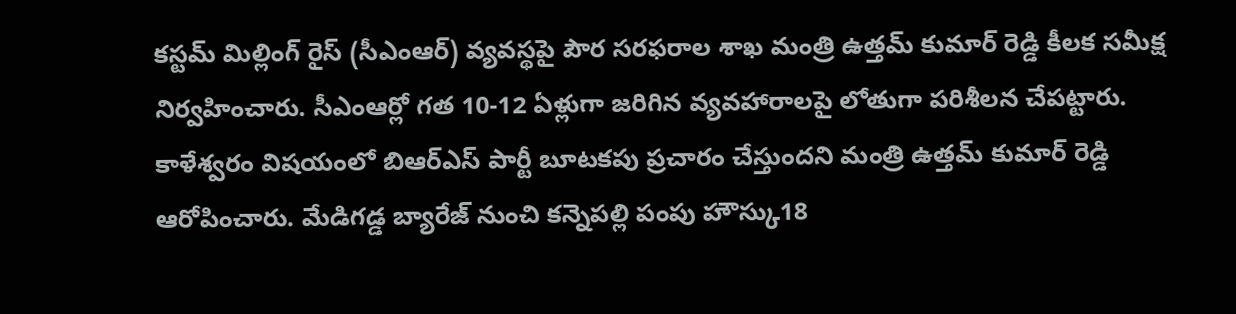కస్టమ్ మిల్లింగ్ రైస్ (సీఎంఆర్) వ్యవస్థపై పౌర సరఫరాల శాఖ మంత్రి ఉత్తమ్ కుమార్ రెడ్డి కీలక సమీక్ష నిర్వహించారు. సీఎంఆర్లో గత 10-12 ఏళ్లుగా జరిగిన వ్యవహారాలపై లోతుగా పరిశీలన చేపట్టారు.
కాళేశ్వరం విషయంలో బిఆర్ఎస్ పార్టీ బూటకపు ప్రచారం చేస్తుందని మంత్రి ఉత్తమ్ కుమార్ రెడ్డి ఆరోపించారు. మేడిగడ్డ బ్యారేజ్ నుంచి కన్నెపల్లి పంపు హౌస్కు18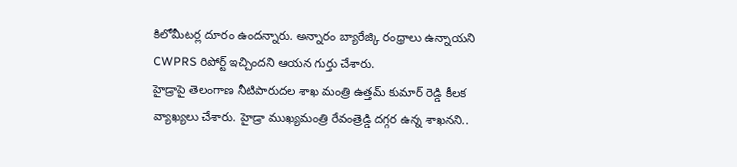కిలోమీటర్ల దూరం ఉందన్నారు. అన్నారం బ్యారేజ్కి రంధ్రాలు ఉన్నాయని CWPRS రిపోర్ట్ ఇచ్చిందని ఆయన గుర్తు చేశారు.
హైడ్రాపై తెలంగాణ నీటిపారుదల శాఖ మంత్రి ఉత్తమ్ కుమార్ రెడ్డి కీలక వ్యాఖ్యలు చేశారు. హైడ్రా ముఖ్యమంత్రి రేవంత్రెడ్డి దగ్గర ఉన్న శాఖనని..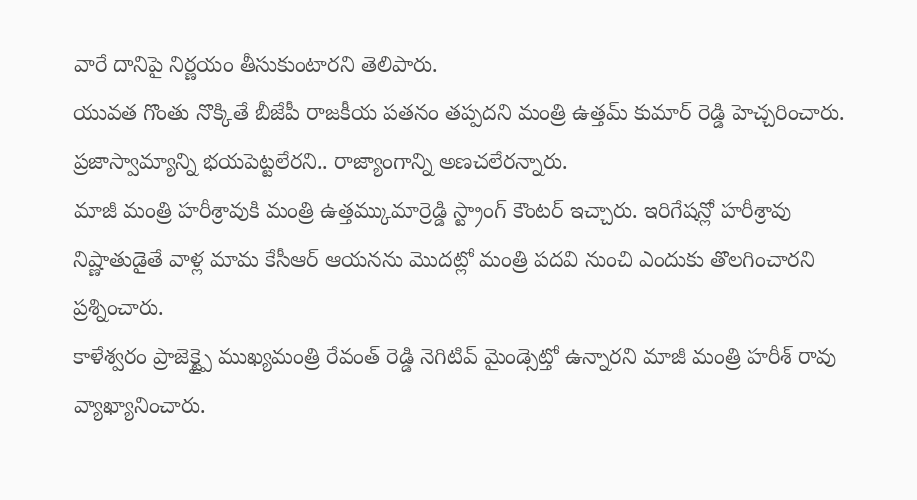వారే దానిపై నిర్ణయం తీసుకుంటారని తెలిపారు.
యువత గొంతు నొక్కితే బీజేపీ రాజకీయ పతనం తప్పదని మంత్రి ఉత్తమ్ కుమార్ రెడ్డి హెచ్చరించారు. ప్రజాస్వామ్యాన్ని భయపెట్టలేరని.. రాజ్యాంగాన్ని అణచలేరన్నారు.
మాజీ మంత్రి హరీశ్రావుకి మంత్రి ఉత్తమ్కుమార్రెడ్డి స్ట్రాంగ్ కౌంటర్ ఇచ్చారు. ఇరిగేషన్లో హరీశ్రావు నిష్ణాతుడైతే వాళ్ల మామ కేసీఆర్ ఆయనను మొదట్లో మంత్రి పదవి నుంచి ఎందుకు తొలగించారని ప్రశ్నించారు.
కాళేశ్వరం ప్రాజెక్ట్పై ముఖ్యమంత్రి రేవంత్ రెడ్డి నెగిటివ్ మైండ్సెట్తో ఉన్నారని మాజీ మంత్రి హరీశ్ రావు వ్యాఖ్యానించారు.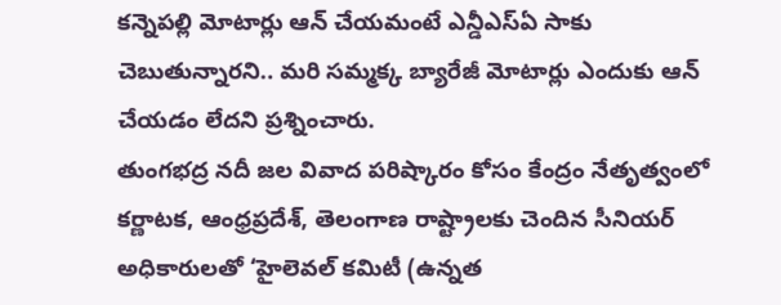కన్నెపల్లి మోటార్లు ఆన్ చేయమంటే ఎన్డీఎస్ఏ సాకు చెబుతున్నారని.. మరి సమ్మక్క బ్యారేజీ మోటార్లు ఎందుకు ఆన్ చేయడం లేదని ప్రశ్నించారు.
తుంగభద్ర నదీ జల వివాద పరిష్కారం కోసం కేంద్రం నేతృత్వంలో కర్ణాటక, ఆంధ్రప్రదేశ్, తెలంగాణ రాష్ట్రాలకు చెందిన సీనియర్ అధికారులతో ‘హైలెవల్ కమిటీ (ఉన్నత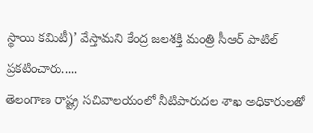స్థాయి కమిటీ)’ వేస్తామని కేంద్ర జలశక్తి మంత్రి సీఆర్ పాటిల్ ప్రకటించారు.....
తెలంగాణ రాష్ట్ర సచివాలయంలో నీటిపారుదల శాఖ అధికారులతో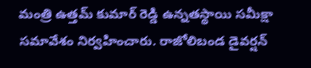మంత్రి ఉత్తమ్ కుమార్ రెడ్డి ఉన్నతస్థాయి సమీక్షా సమావేశం నిర్వహించారు. రాజోలిబండ డైవర్షన్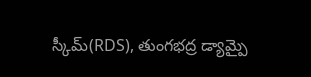స్కీమ్(RDS), తుంగభద్ర డ్యామ్పై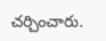చర్చించారు.